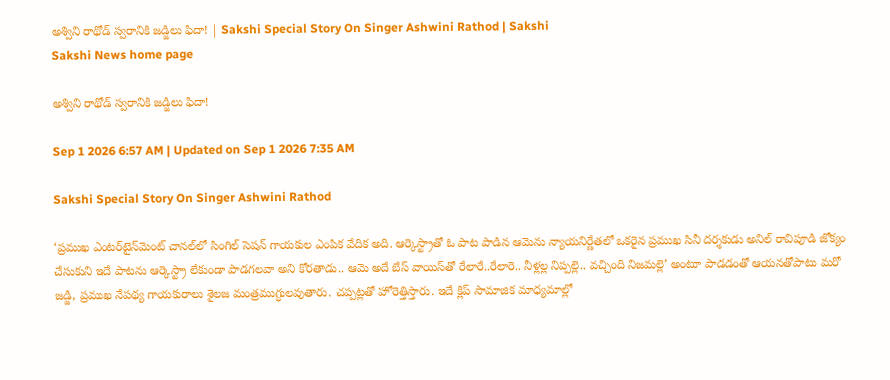అశ్విని రాథోడ్‌ స్వరానికి జడ్జిలు ఫిదా! | Sakshi Special Story On Singer Ashwini Rathod | Sakshi
Sakshi News home page

అశ్విని రాథోడ్‌ స్వరానికి జడ్జిలు ఫిదా!

Sep 1 2026 6:57 AM | Updated on Sep 1 2026 7:35 AM

Sakshi Special Story On Singer Ashwini Rathod

‘ప్రముఖ ఎంటర్‌టైన్‌మెంట్‌ చానల్‌లో సింగిల్‌ సెషన్‌ గాయకుల ఎంపిక వేదిక అది. ఆర్కెస్ట్రాతో ఓ పాట పాడిన ఆమెను న్యాయనిర్ణేతలో ఒకరైన ప్రముఖ సినీ దర్శకుడు అనిల్‌ రావిపూడి జోక్యం చేసుకుని ఇదే పాటను ఆర్కెస్ట్రా లేకుండా పాడగలవా అని కోరతాడు.. ఆమె అదే బేస్‌ వాయిస్‌తో రేలారే..రేలారె.. నీళ్లల్ల నిప్పల్లె.. వచ్చింది నిజమల్లె’ అంటూ పాడడంతో ఆయనతోపాటు మరో జడ్జి, ప్రముఖ నేపథ్య గాయకురాలు శైలజ మంత్రముగ్ధులవుతారు. చప్పట్లతో హోరెత్తిస్తారు. ఇదే క్లిప్‌ సామాజిక మాధ్యమాల్లో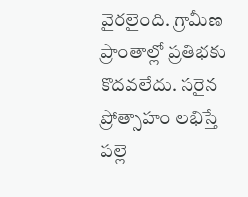వైరలైంది. గ్రామీణ ప్రాంతాల్లో ప్రతిభకు కొదవలేదు. సరైన ప్రోత్సాహం లభిస్తే పల్లె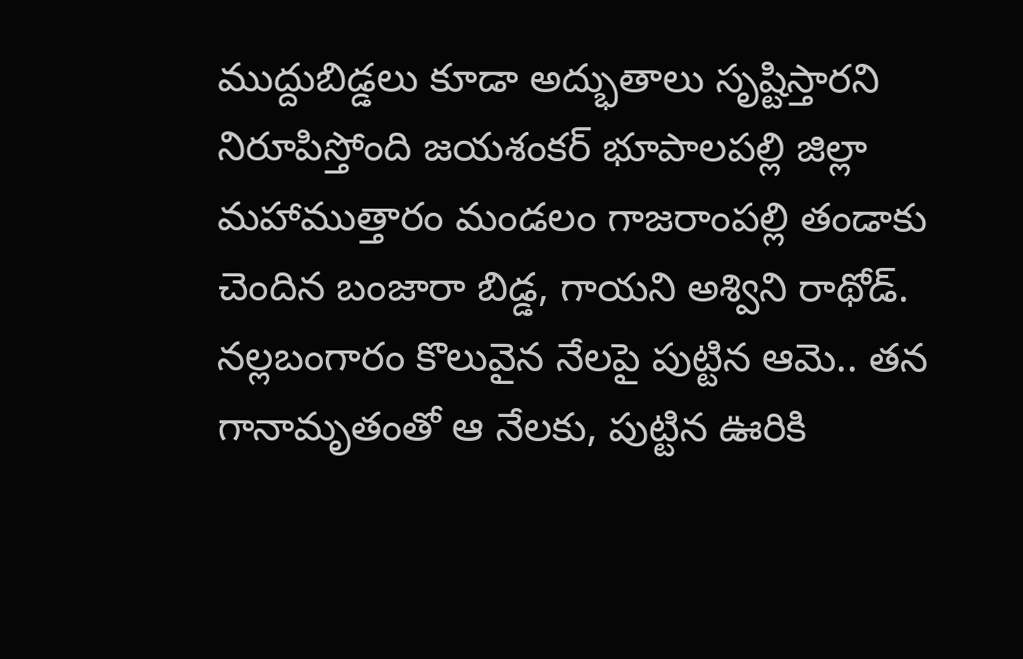ముద్దుబిడ్డలు కూడా అద్భుతాలు సృష్టిస్తారని నిరూపిస్తోంది జయశంకర్‌ భూపాలపల్లి జిల్లా మహాముత్తారం మండలం గాజరాంపల్లి తండాకు చెందిన బంజారా బిడ్డ, గాయని అశ్విని రాథోడ్‌. నల్లబంగారం కొలువైన నేలపై పుట్టిన ఆమె.. తన గానామృతంతో ఆ నేలకు, పుట్టిన ఊరికి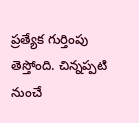ప్రత్యేక గుర్తింపు తెస్తోంది. చిన్నప్పటి నుంచే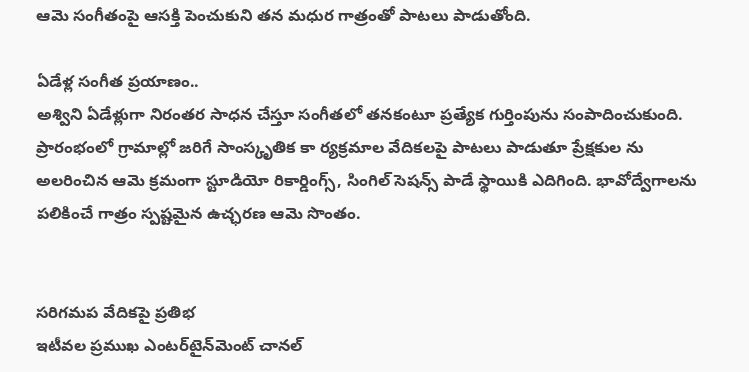ఆమె సంగీతంపై ఆసక్తి పెంచుకుని తన మధుర గాత్రంతో పాటలు పాడుతోంది.

ఏడేళ్ల సంగీత ప్రయాణం..
అశ్విని ఏడేళ్లుగా నిరంతర సాధన చేస్తూ సంగీతలో తనకంటూ ప్రత్యేక గుర్తింపును సంపాదించుకుంది. ప్రారంభంలో గ్రామాల్లో జరిగే సాంస్కృతిక కా ర్యక్రమాల వేదికలపై పాటలు పాడుతూ ప్రేక్షకుల ను అలరించిన ఆమె క్రమంగా స్టూడియో రికార్డింగ్స్, సింగిల్‌ సెషన్స్‌ పాడే స్థాయికి ఎదిగింది. భావోద్వేగాలను పలికించే గాత్రం స్పష్టమైన ఉచ్ఛరణ ఆమె సొంతం.


సరిగమప వేదికపై ప్రతిభ
ఇటీవల ప్రముఖ ఎంటర్‌టైన్‌మెంట్‌ చానల్‌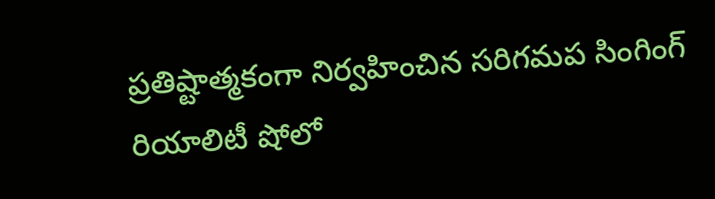ప్రతిష్టాత్మకంగా నిర్వహించిన సరిగమప సింగింగ్‌ రియాలిటీ షోలో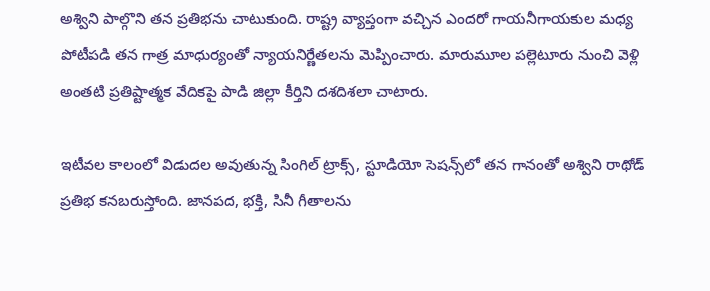అశ్విని పాల్గొని తన ప్రతిభను చాటుకుంది. రాష్ట్ర వ్యాప్తంగా వచ్చిన ఎందరో గాయనీగాయకుల మధ్య పోటీపడి తన గాత్ర మాధుర్యంతో న్యాయనిర్ణేతలను మెప్పించారు. మారుమూల పల్లెటూరు నుంచి వెళ్లి అంతటి ప్రతిష్టాత్మక వేదికపై పాడి జిల్లా కీర్తిని దశదిశలా చాటారు.

ఇటీవల కాలంలో విడుదల అవుతున్న సింగిల్‌ ట్రాక్స్, స్టూడియో సెషన్స్‌లో తన గానంతో అశ్విని రాథోడ్‌ ప్రతిభ కనబరుస్తోంది. జానపద, భక్తి, సినీ గీతాలను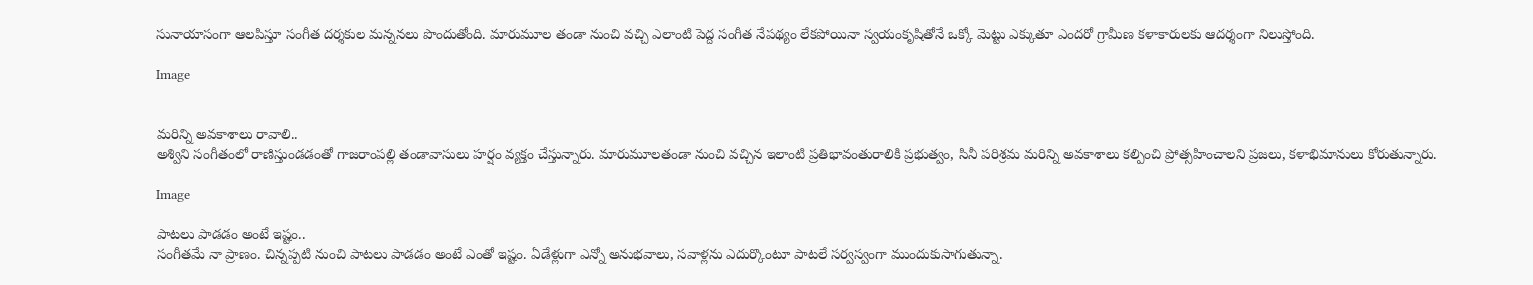సునాయాసంగా ఆలపిస్తూ సంగీత దర్శకుల మన్ననలు పొందుతోంది. మారుమూల తండా నుంచి వచ్చి ఎలాంటి పెద్ద సంగీత నేపథ్యం లేకపోయినా స్వయంకృషితోనే ఒక్కో మెట్టు ఎక్కుతూ ఎందరో గ్రామీణ కళాకారులకు ఆదర్శంగా నిలుస్తోంది.

Image


మరిన్ని అవకాశాలు రావాలి..
అశ్విని సంగీతంలో రాణిస్తుండడంతో గాజరాంపల్లి తండావాసులు హర్షం వ్యక్తం చేస్తున్నారు. మారుమూలతండా నుంచి వచ్చిన ఇలాంటి ప్రతిభావంతురాలికి ప్రభుత్వం, సినీ పరిశ్రమ మరిన్ని అవకాశాలు కల్పించి ప్రోత్సహించాలని ప్రజలు, కళాభిమానులు కోరుతున్నారు.

Image

పాటలు పాడడం అంటే ఇష్టం..
సంగీతమే నా ప్రాణం. చిన్నప్పటి నుంచి పాటలు పాడడం అంటే ఎంతో ఇష్టం. ఏడేళ్లుగా ఎన్నో అనుభవాలు, సవాళ్లను ఎదుర్కొంటూ పాటలే సర్వస్వంగా ముందుకుసాగుతున్నా.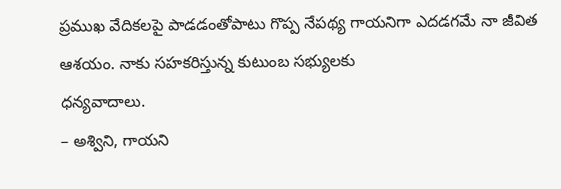ప్రముఖ వేదికలపై పాడడంతోపాటు గొప్ప నేపథ్య గాయనిగా ఎదడగమే నా జీవిత ఆశయం. నాకు సహకరిస్తున్న కుటుంబ సభ్యులకు
ధన్యవాదాలు.
– అశ్విని, గాయని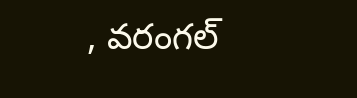, వరంగల్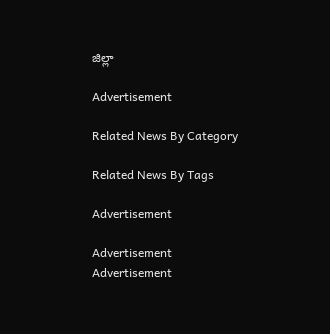జిల్లా

Advertisement

Related News By Category

Related News By Tags

Advertisement

Advertisement
Advertisement